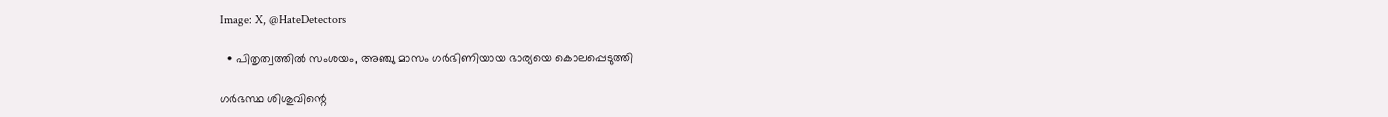Image: X, @HateDetectors

  • പിതൃത്വത്തില്‍ സംശയം, അഞ്ചു മാസം ഗര്‍ഭിണിയായ ഭാര്യയെ കൊലപ്പെടുത്തി

ഗര്‍ഭസ്ഥ ശിശുവിന്റെ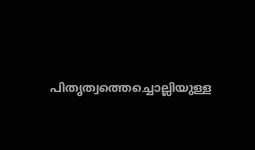പിതൃത്വത്തെച്ചൊല്ലിയുള്ള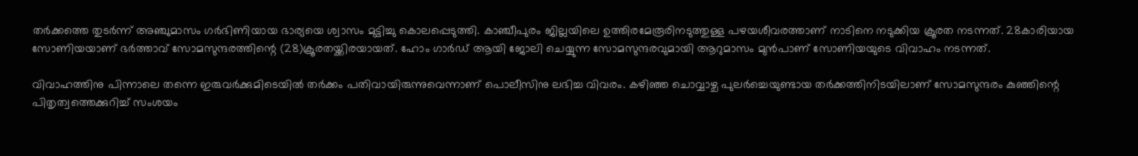തര്‍ക്കത്തെ തുടര്‍ന്ന് അഞ്ചുമാസം ഗര്‍ഭിണിയായ ഭാര്യയെ ശ്വാസം മുട്ടിച്ചു കൊലപ്പെടുത്തി. കാഞ്ചീപുരം ജില്ലയിലെ ഉത്തിരമേരൂരിനടുത്തുള്ള പഴയശീവരത്താണ് നാടിനെ നടുക്കിയ ക്രൂരത നടന്നത്. 28കാരിയായ സോണിയയാണ് ഭര്‍ത്താവ് സോമസുന്ദരത്തിന്റെ (28)ക്രൂരതയ്ക്കിരയായത്. ഹോം ഗാര്‍ഡ് ആയി ജോലി ചെയ്യുന്ന സോമസുന്ദരവുമായി ആറുമാസം മുന്‍പാണ് സോണിയയുടെ വിവാഹം നടന്നത്.

വിവാഹത്തിനു പിന്നാലെ തന്നെ ഇരുവര്‍ക്കുമിടെയില്‍ തര്‍ക്കം പതിവായിരുന്നുവെന്നാണ് പൊലീസിനു ലഭിച്ച വിവരം. കഴിഞ്ഞ ചൊവ്വാഴ്ച പുലർച്ചെയുണ്ടായ തർക്കത്തിനിടയിലാണ് സോമസുന്ദരം കുഞ്ഞിന്റെ പിതൃത്വത്തെക്കുറിച്ച് സംശയം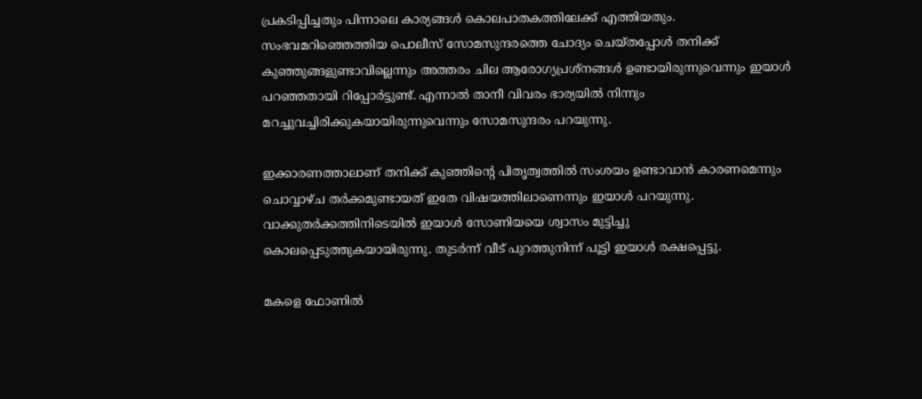പ്രകടിപ്പിച്ചതും പിന്നാലെ കാര്യങ്ങള്‍ കൊലപാതകത്തിലേക്ക് എത്തിയതും. സംഭവമറിഞ്ഞെത്തിയ പൊലീസ് സോമസുന്ദരത്തെ ചോദ്യം ചെയ്തപ്പോള്‍ തനിക്ക് കു‍ഞ്ഞുങ്ങളുണ്ടാവില്ലെന്നും അത്തരം ചില ആരോഗ്യപ്രശ്നങ്ങള്‍ ഉണ്ടായിരുന്നുവെന്നും ഇയാള്‍ പറഞ്ഞതായി റിപ്പോര്‍ട്ടുണ്ട്. എന്നാല്‍ താനീ വിവരം ഭാര്യയില്‍ നിന്നും മറച്ചുവച്ചിരിക്കുകയായിരുന്നുവെന്നും സോമസുന്ദരം പറയുന്നു.

ഇക്കാരണത്താലാണ് തനിക്ക് കുഞ്ഞിന്റെ പിതൃത്വത്തില്‍ സംശയം ഉണ്ടാവാന്‍ കാരണമെന്നും ചൊവ്വാഴ്ച തര്‍ക്കമുണ്ടായത് ഇതേ വിഷയത്തിലാണെന്നും ഇയാള്‍ പറയുന്നു. വാക്കുതര്‍ക്കത്തിനിടെയില്‍ ഇയാള്‍ സോണിയയെ ശ്വാസം മുട്ടിച്ചു കൊലപ്പെടുത്തുകയായിരുന്നു. തുടർന്ന് വീട് പുറത്തുനിന്ന് പൂട്ടി ഇയാൾ രക്ഷപ്പെട്ടു.

മകളെ ഫോണിൽ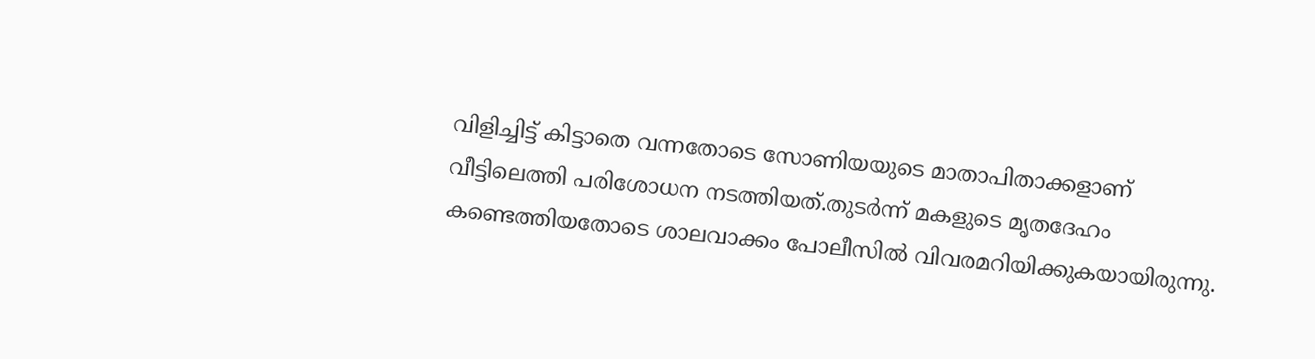വിളിച്ചിട്ട് കിട്ടാതെ വന്നതോടെ സോണിയയുടെ മാതാപിതാക്കളാണ് വീട്ടിലെത്തി പരിശോധന നടത്തിയത്.തുടര്‍ന്ന് മകളുടെ മൃതദേഹം കണ്ടെത്തിയതോടെ ശാലവാക്കം പോലീസിൽ വിവരമറിയിക്കുകയായിരുന്നു.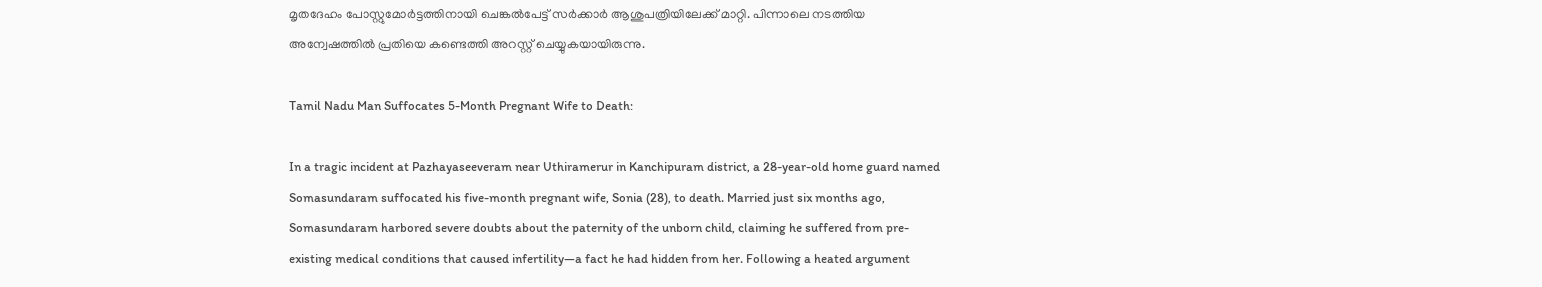മൃതദേഹം പോസ്റ്റുമോർട്ടത്തിനായി ചെങ്കൽപേട്ട് സർക്കാർ ആശുപത്രിയിലേക്ക് മാറ്റി. പിന്നാലെ നടത്തിയ അന്വേഷത്തില്‍ പ്രതിയെ കണ്ടെത്തി അറസ്റ്റ് ചെയ്യുകയായിരുന്നു.

Tamil Nadu Man Suffocates 5-Month Pregnant Wife to Death:

In a tragic incident at Pazhayaseeveram near Uthiramerur in Kanchipuram district, a 28-year-old home guard named Somasundaram suffocated his five-month pregnant wife, Sonia (28), to death. Married just six months ago, Somasundaram harbored severe doubts about the paternity of the unborn child, claiming he suffered from pre-existing medical conditions that caused infertility—a fact he had hidden from her. Following a heated argument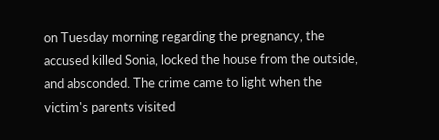on Tuesday morning regarding the pregnancy, the accused killed Sonia, locked the house from the outside, and absconded. The crime came to light when the victim's parents visited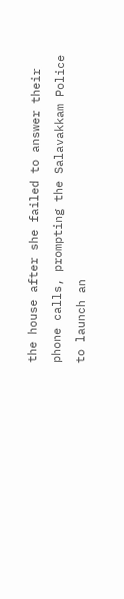the house after she failed to answer their phone calls, prompting the Salavakkam Police to launch an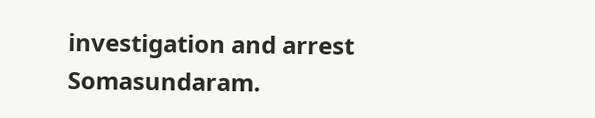investigation and arrest Somasundaram.